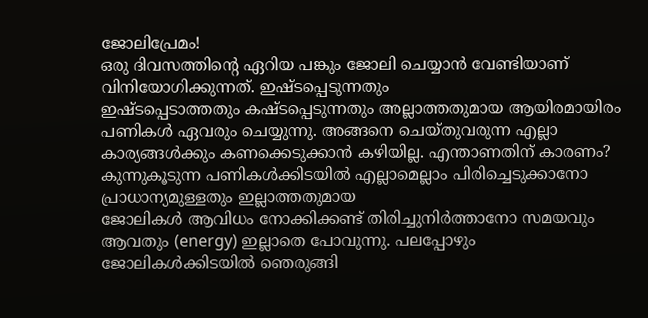ജോലിപ്രേമം!
ഒരു ദിവസത്തിന്റെ ഏറിയ പങ്കും ജോലി ചെയ്യാൻ വേണ്ടിയാണ് വിനിയോഗിക്കുന്നത്. ഇഷ്ടപ്പെടുന്നതും
ഇഷ്ടപ്പെടാത്തതും കഷ്ടപ്പെടുന്നതും അല്ലാത്തതുമായ ആയിരമായിരം പണികൾ ഏവരും ചെയ്യുന്നു. അങ്ങനെ ചെയ്തുവരുന്ന എല്ലാ കാര്യങ്ങൾക്കും കണക്കെടുക്കാൻ കഴിയില്ല. എന്താണതിന് കാരണം?
കുന്നുകൂടുന്ന പണികൾക്കിടയിൽ എല്ലാമെല്ലാം പിരിച്ചെടുക്കാനോ പ്രാധാന്യമുള്ളതും ഇല്ലാത്തതുമായ
ജോലികൾ ആവിധം നോക്കിക്കണ്ട് തിരിച്ചുനിർത്താനോ സമയവും ആവതും (energy) ഇല്ലാതെ പോവുന്നു. പലപ്പോഴും ജോലികൾക്കിടയിൽ ഞെരുങ്ങി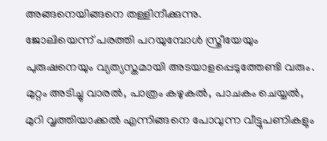അങ്ങനെയിങ്ങനെ തള്ളിനീക്കുന്നു.
ജോലിയെന്ന് പരത്തി പറയുമ്പോൾ സ്ത്രീയേയും പുരുഷനെയും വ്യത്യസ്തമായി അടയാളപ്പെടുത്തേണ്ടി വരും. മുറ്റം അടിച്ചു വാരൽ, പാത്രം കഴുകൽ, പാചകം ചെയ്യൽ, മുറി വൃത്തിയാക്കൽ എന്നിങ്ങനെ പോവുന്ന വീട്ടുപണികളും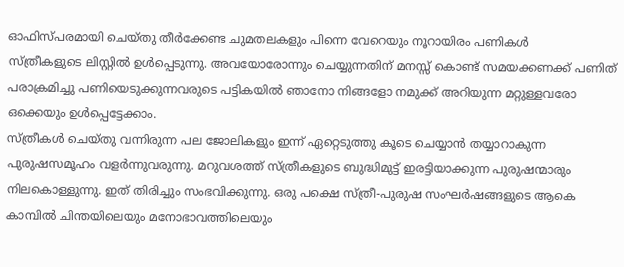ഓഫിസ്പരമായി ചെയ്തു തീർക്കേണ്ട ചുമതലകളും പിന്നെ വേറെയും നൂറായിരം പണികൾ
സ്ത്രീകളുടെ ലിസ്റ്റിൽ ഉൾപ്പെടുന്നു. അവയോരോന്നും ചെയ്യുന്നതിന് മനസ്സ് കൊണ്ട് സമയക്കണക്ക് പണിത് പരാക്രമിച്ചു പണിയെടുക്കുന്നവരുടെ പട്ടികയിൽ ഞാനോ നിങ്ങളോ നമുക്ക് അറിയുന്ന മറ്റുള്ളവരോ ഒക്കെയും ഉൾപ്പെട്ടേക്കാം.
സ്ത്രീകൾ ചെയ്തു വന്നിരുന്ന പല ജോലികളും ഇന്ന് ഏറ്റെടുത്തു കൂടെ ചെയ്യാൻ തയ്യാറാകുന്ന പുരുഷസമൂഹം വളർന്നുവരുന്നു. മറുവശത്ത് സ്ത്രീകളുടെ ബുദ്ധിമുട്ട് ഇരട്ടിയാക്കുന്ന പുരുഷന്മാരും നിലകൊള്ളുന്നു. ഇത് തിരിച്ചും സംഭവിക്കുന്നു. ഒരു പക്ഷെ സ്ത്രീ-പുരുഷ സംഘർഷങ്ങളുടെ ആകെ കാമ്പിൽ ചിന്തയിലെയും മനോഭാവത്തിലെയും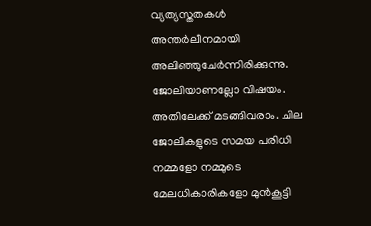വ്യത്യസ്തതകൾ അന്തർലീനമായി അലിഞ്ഞുചേർന്നിരിക്കുന്നു.
ജോലിയാണല്ലോ വിഷയം. അതിലേക്ക് മടങ്ങിവരാം. ചില ജോലികളുടെ സമയ പരിധി നമ്മളോ നമ്മുടെ മേലധികാരികളോ മുൻകൂട്ടി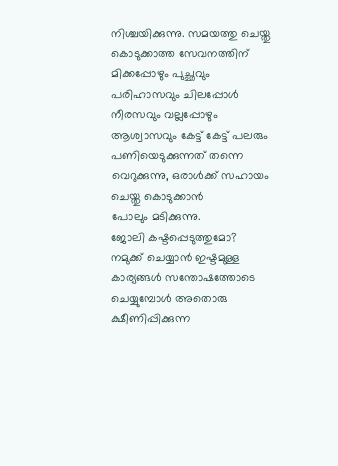നിശ്ചയിക്കുന്നു. സമയത്തു ചെയ്തു കൊടുക്കാത്ത സേവനത്തിന് മിക്കപ്പോഴും പുച്ഛവും പരിഹാസവും ചിലപ്പോൾ നീരസവും വല്ലപ്പോഴും ആശ്വാസവും കേട്ട് കേട്ട് പലരും പണിയെടുക്കുന്നത് തന്നെ വെറുക്കുന്നു, ഒരാൾക്ക് സഹായം ചെയ്തു കൊടുക്കാൻ
പോലും മടിക്കുന്നു.
ജോലി കഷ്ടപ്പെടുത്തുമോ?
നമുക്ക് ചെയ്യാൻ ഇഷ്ടമുള്ള കാര്യങ്ങൾ സന്തോഷത്തോടെ ചെയ്യുമ്പോൾ അതൊരു ക്ഷീണിപ്പിക്കുന്ന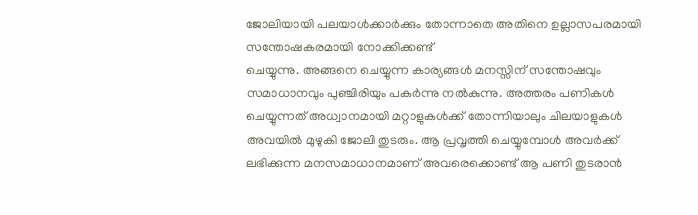ജോലിയായി പലയാൾക്കാർക്കും തോന്നാതെ അതിനെ ഉല്ലാസപരമായി സന്തോഷകരമായി നോക്കിക്കണ്ട്
ചെയ്യുന്നു. അങ്ങനെ ചെയ്യുന്ന കാര്യങ്ങൾ മനസ്സിന് സന്തോഷവും സമാധാനവും പുഞ്ചിരിയും പകർന്നു നൽകുന്നു. അത്തരം പണികൾ ചെയ്യുന്നത് അധ്വാനമായി മറ്റാളുകൾക്ക് തോന്നിയാലും ചിലയാളുകൾ അവയിൽ മുഴുകി ജോലി തുടരും. ആ പ്രവൃത്തി ചെയ്യുമ്പോൾ അവർക്ക് ലഭിക്കുന്ന മനസമാധാനമാണ് അവരെക്കൊണ്ട് ആ പണി തുടരാൻ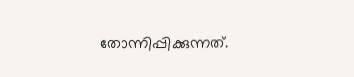തോന്നിപ്പിക്കുന്നത്.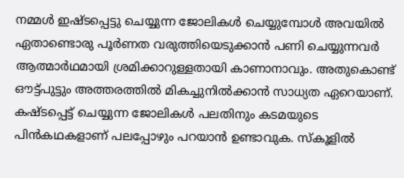നമ്മൾ ഇഷ്ടപ്പെട്ടു ചെയ്യുന്ന ജോലികൾ ചെയ്യുമ്പോൾ അവയിൽ ഏതാണ്ടൊരു പൂർണത വരുത്തിയെടുക്കാൻ പണി ചെയ്യുന്നവർ ആത്മാർഥമായി ശ്രമിക്കാറുള്ളതായി കാണാനാവും. അതുകൊണ്ട് ഔട്ട്പുട്ടും അത്തരത്തിൽ മികച്ചുനിൽക്കാൻ സാധ്യത ഏറെയാണ്.
കഷ്ടപ്പെട്ട് ചെയ്യുന്ന ജോലികൾ പലതിനും കടമയുടെ പിൻകഥകളാണ് പലപ്പോഴും പറയാൻ ഉണ്ടാവുക. സ്കൂളിൽ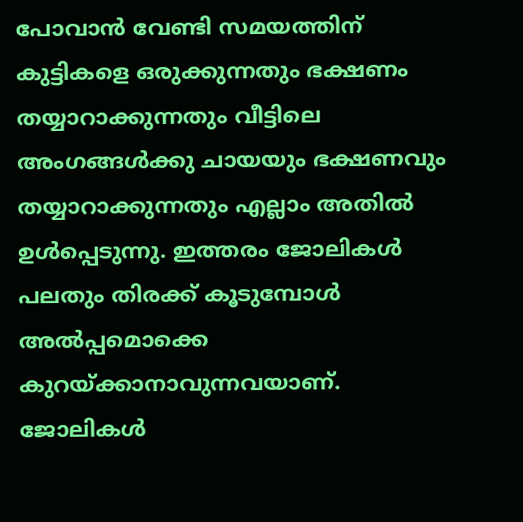പോവാൻ വേണ്ടി സമയത്തിന് കുട്ടികളെ ഒരുക്കുന്നതും ഭക്ഷണം തയ്യാറാക്കുന്നതും വീട്ടിലെ അംഗങ്ങൾക്കു ചായയും ഭക്ഷണവും തയ്യാറാക്കുന്നതും എല്ലാം അതിൽ ഉൾപ്പെടുന്നു. ഇത്തരം ജോലികൾ പലതും തിരക്ക് കൂടുമ്പോൾ അൽപ്പമൊക്കെ കുറയ്ക്കാനാവുന്നവയാണ്.
ജോലികൾ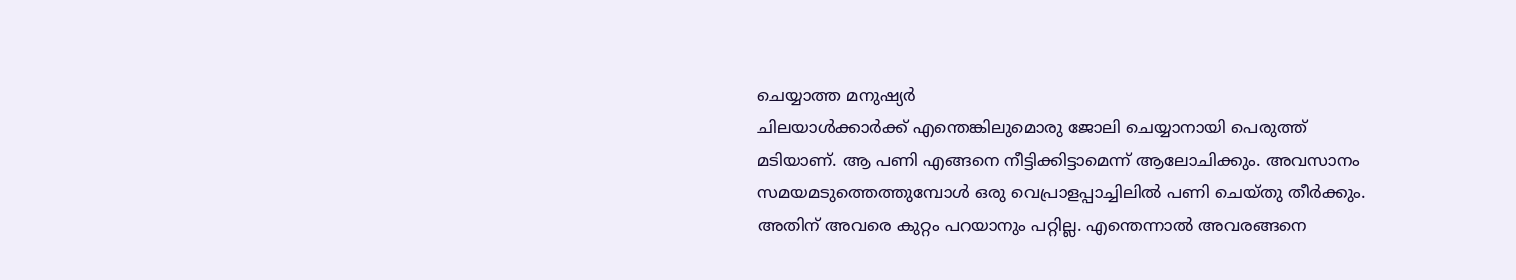ചെയ്യാത്ത മനുഷ്യർ
ചിലയാൾക്കാർക്ക് എന്തെങ്കിലുമൊരു ജോലി ചെയ്യാനായി പെരുത്ത് മടിയാണ്. ആ പണി എങ്ങനെ നീട്ടിക്കിട്ടാമെന്ന് ആലോചിക്കും. അവസാനം സമയമടുത്തെത്തുമ്പോൾ ഒരു വെപ്രാളപ്പാച്ചിലിൽ പണി ചെയ്തു തീർക്കും. അതിന് അവരെ കുറ്റം പറയാനും പറ്റില്ല. എന്തെന്നാൽ അവരങ്ങനെ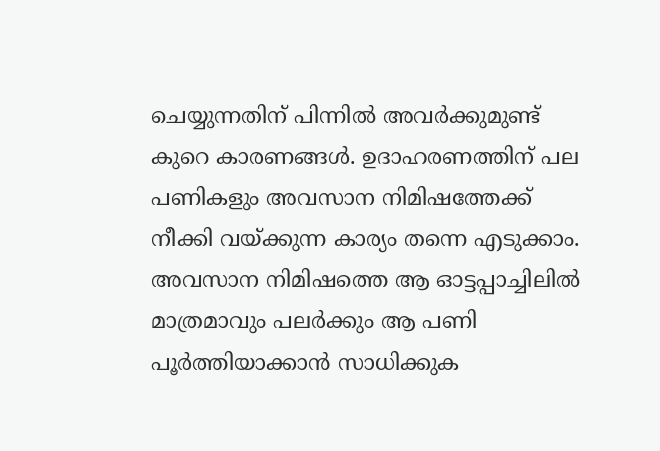ചെയ്യുന്നതിന് പിന്നിൽ അവർക്കുമുണ്ട് കുറെ കാരണങ്ങൾ. ഉദാഹരണത്തിന് പല പണികളും അവസാന നിമിഷത്തേക്ക് നീക്കി വയ്ക്കുന്ന കാര്യം തന്നെ എടുക്കാം. അവസാന നിമിഷത്തെ ആ ഓട്ടപ്പാച്ചിലിൽ മാത്രമാവും പലർക്കും ആ പണി പൂർത്തിയാക്കാൻ സാധിക്കുക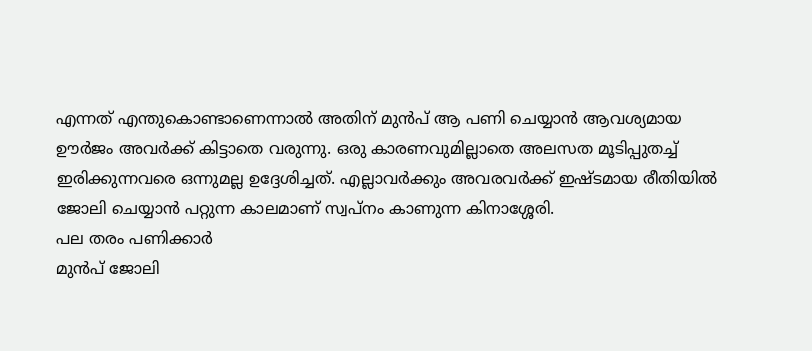എന്നത് എന്തുകൊണ്ടാണെന്നാൽ അതിന് മുൻപ് ആ പണി ചെയ്യാൻ ആവശ്യമായ ഊർജം അവർക്ക് കിട്ടാതെ വരുന്നു. ഒരു കാരണവുമില്ലാതെ അലസത മൂടിപ്പുതച്ച് ഇരിക്കുന്നവരെ ഒന്നുമല്ല ഉദ്ദേശിച്ചത്. എല്ലാവർക്കും അവരവർക്ക് ഇഷ്ടമായ രീതിയിൽ ജോലി ചെയ്യാൻ പറ്റുന്ന കാലമാണ് സ്വപ്നം കാണുന്ന കിനാശ്ശേരി.
പല തരം പണിക്കാർ
മുൻപ് ജോലി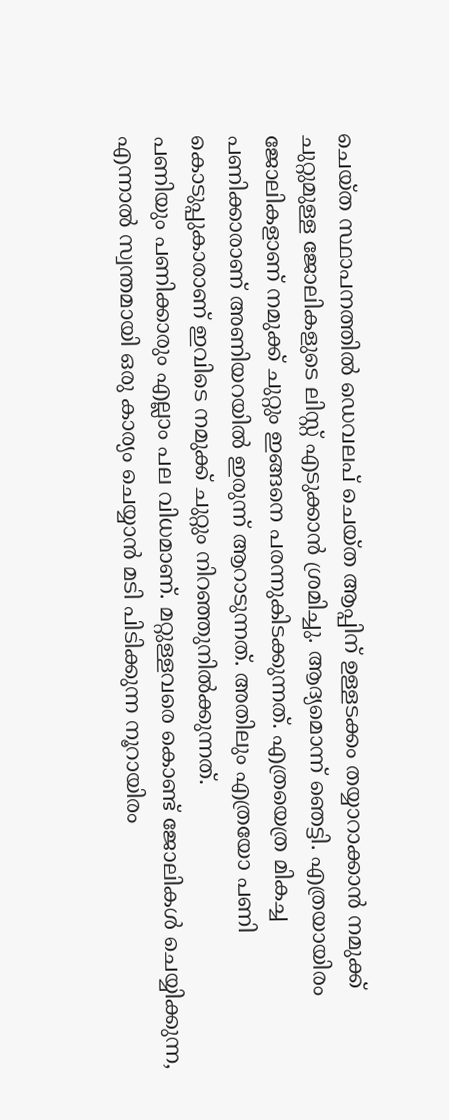ചെയ്ത സ്ഥാപനത്തിൽ ഡെവലപ് ചെയ്ത ആപ്പിന് ഉള്ളടക്കം തയ്യാറാക്കാൻ നമുക്ക് ചുറ്റുമുള്ള ജോലികളുടെ ലിസ്റ്റ് എടുക്കാൻ ശ്രമിച്ചു. ആദ്യമൊന്ന് ഞെട്ടി. എത്രയായിരം ജോലികളാണ് നമുക്ക് ചുറ്റും ഇങ്ങനെ പരന്നുകിടക്കുന്നത്. എത്രയെത്ര മികച്ച പണിക്കാരാണ് അണിയറയിൽ ഇരുന്ന് ആറാടുന്നത്. അതിലും എത്രയോ പണി കൊടുപ്പുകാരാണ് ഇവിടെ നമുക്ക് ചുറ്റും നിറഞ്ഞുനിൽക്കുന്നത്.
പണിയും പണിക്കാരും എല്ലാം പല വിധമാണ്. മറ്റുള്ളവരെ കൊണ്ട് ജോലികൾ ചെയ്യിക്കുന്ന, എന്നാൽ സ്വന്തമായി ഒരു കാര്യം ചെയ്യാൻ മടി പിടിക്കുന്ന നൂറായിരം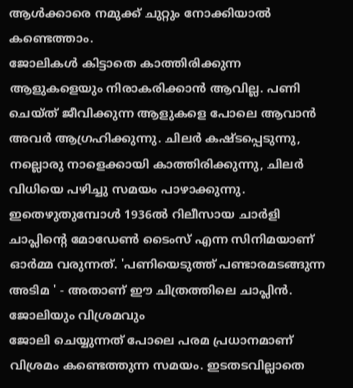ആൾക്കാരെ നമുക്ക് ചുറ്റും നോക്കിയാൽ കണ്ടെത്താം.
ജോലികൾ കിട്ടാതെ കാത്തിരിക്കുന്ന ആളുകളെയും നിരാകരിക്കാൻ ആവില്ല. പണി ചെയ്ത് ജീവിക്കുന്ന ആളുകളെ പോലെ ആവാൻ അവർ ആഗ്രഹിക്കുന്നു. ചിലർ കഷ്ടപ്പെടുന്നു, നല്ലൊരു നാളെക്കായി കാത്തിരിക്കുന്നു, ചിലർ വിധിയെ പഴിച്ചു സമയം പാഴാക്കുന്നു. ഇതെഴുതുമ്പോൾ 1936ൽ റിലീസായ ചാർളി ചാപ്ലിന്റെ മോഡേൺ ടൈംസ് എന്ന സിനിമയാണ് ഓർമ്മ വരുന്നത്. 'പണിയെടുത്ത് പണ്ടാരമടങ്ങുന്ന അടിമ ' - അതാണ് ഈ ചിത്രത്തിലെ ചാപ്ലിൻ.
ജോലിയും വിശ്രമവും
ജോലി ചെയ്യുന്നത് പോലെ പരമ പ്രധാനമാണ് വിശ്രമം കണ്ടെത്തുന്ന സമയം. ഇടതടവില്ലാതെ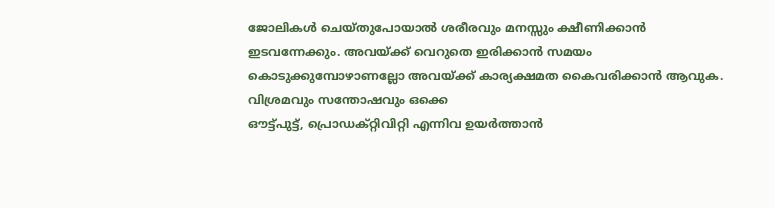ജോലികൾ ചെയ്തുപോയാൽ ശരീരവും മനസ്സും ക്ഷീണിക്കാൻ ഇടവന്നേക്കും. അവയ്ക്ക് വെറുതെ ഇരിക്കാൻ സമയം കൊടുക്കുമ്പോഴാണല്ലോ അവയ്ക്ക് കാര്യക്ഷമത കൈവരിക്കാൻ ആവുക. വിശ്രമവും സന്തോഷവും ഒക്കെ
ഔട്ട്പുട്ട്, പ്രൊഡക്റ്റിവിറ്റി എന്നിവ ഉയർത്താൻ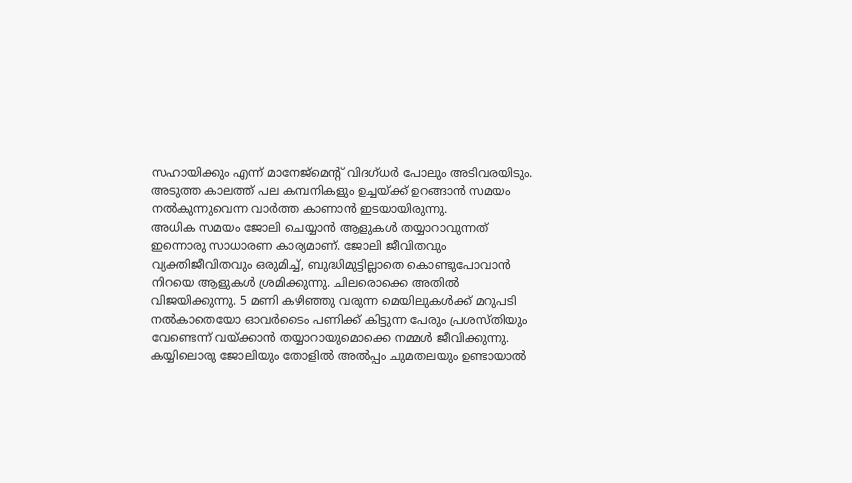സഹായിക്കും എന്ന് മാനേജ്മെന്റ് വിദഗ്ധർ പോലും അടിവരയിടും. അടുത്ത കാലത്ത് പല കമ്പനികളും ഉച്ചയ്ക്ക് ഉറങ്ങാൻ സമയം നൽകുന്നുവെന്ന വാർത്ത കാണാൻ ഇടയായിരുന്നു.
അധിക സമയം ജോലി ചെയ്യാൻ ആളുകൾ തയ്യാറാവുന്നത് ഇന്നൊരു സാധാരണ കാര്യമാണ്. ജോലി ജീവിതവും വ്യക്തിജീവിതവും ഒരുമിച്ച്, ബുദ്ധിമുട്ടില്ലാതെ കൊണ്ടുപോവാൻ നിറയെ ആളുകൾ ശ്രമിക്കുന്നു. ചിലരൊക്കെ അതിൽ വിജയിക്കുന്നു. 5 മണി കഴിഞ്ഞു വരുന്ന മെയിലുകൾക്ക് മറുപടി നൽകാതെയോ ഓവർടൈം പണിക്ക് കിട്ടുന്ന പേരും പ്രശസ്തിയും വേണ്ടെന്ന് വയ്ക്കാൻ തയ്യാറായുമൊക്കെ നമ്മൾ ജീവിക്കുന്നു.
കയ്യിലൊരു ജോലിയും തോളിൽ അൽപ്പം ചുമതലയും ഉണ്ടായാൽ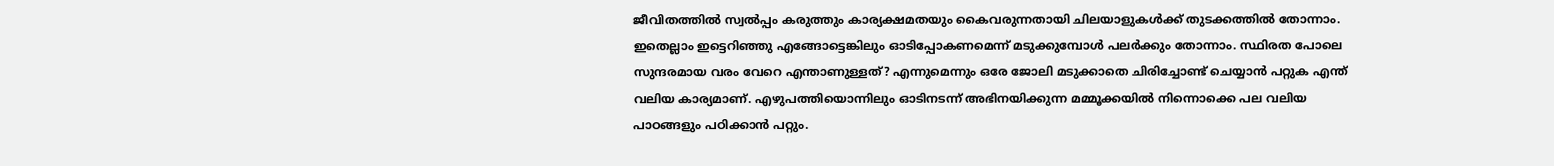ജീവിതത്തിൽ സ്വൽപ്പം കരുത്തും കാര്യക്ഷമതയും കൈവരുന്നതായി ചിലയാളുകൾക്ക് തുടക്കത്തിൽ തോന്നാം. ഇതെല്ലാം ഇട്ടെറിഞ്ഞു എങ്ങോട്ടെങ്കിലും ഓടിപ്പോകണമെന്ന് മടുക്കുമ്പോൾ പലർക്കും തോന്നാം. സ്ഥിരത പോലെ സുന്ദരമായ വരം വേറെ എന്താണുള്ളത്? എന്നുമെന്നും ഒരേ ജോലി മടുക്കാതെ ചിരിച്ചോണ്ട് ചെയ്യാൻ പറ്റുക എന്ത് വലിയ കാര്യമാണ്. എഴുപത്തിയൊന്നിലും ഓടിനടന്ന് അഭിനയിക്കുന്ന മമ്മൂക്കയിൽ നിന്നൊക്കെ പല വലിയ പാഠങ്ങളും പഠിക്കാൻ പറ്റും.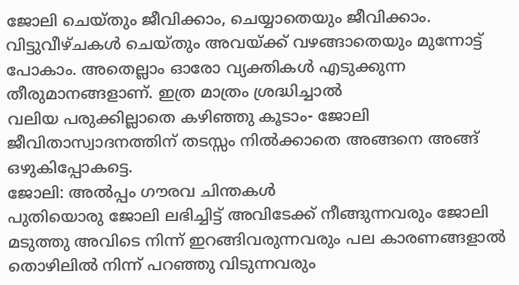ജോലി ചെയ്തും ജീവിക്കാം, ചെയ്യാതെയും ജീവിക്കാം. വിട്ടുവീഴ്ചകൾ ചെയ്തും അവയ്ക്ക് വഴങ്ങാതെയും മുന്നോട്ട് പോകാം. അതെല്ലാം ഓരോ വ്യക്തികൾ എടുക്കുന്ന തീരുമാനങ്ങളാണ്. ഇത്ര മാത്രം ശ്രദ്ധിച്ചാൽ
വലിയ പരുക്കില്ലാതെ കഴിഞ്ഞു കൂടാം- ജോലി ജീവിതാസ്വാദനത്തിന് തടസ്സം നിൽക്കാതെ അങ്ങനെ അങ്ങ് ഒഴുകിപ്പോകട്ടെ.
ജോലി: അൽപ്പം ഗൗരവ ചിന്തകൾ
പുതിയൊരു ജോലി ലഭിച്ചിട്ട് അവിടേക്ക് നീങ്ങുന്നവരും ജോലി മടുത്തു അവിടെ നിന്ന് ഇറങ്ങിവരുന്നവരും പല കാരണങ്ങളാൽ തൊഴിലിൽ നിന്ന് പറഞ്ഞു വിടുന്നവരും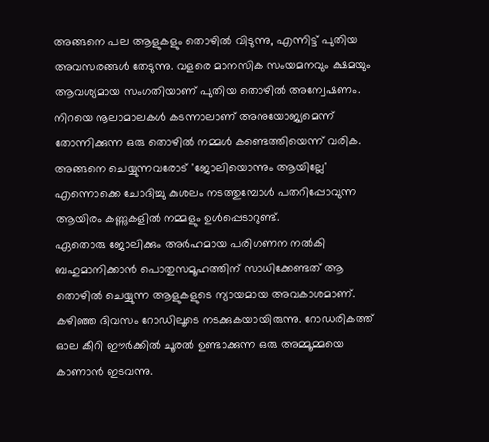അങ്ങനെ പല ആളുകളും തൊഴിൽ വിടുന്നു, എന്നിട്ട് പുതിയ അവസരങ്ങൾ തേടുന്നു. വളരെ മാനസിക സംയമനവും ക്ഷമയും ആവശ്യമായ സംഗതിയാണ് പുതിയ തൊഴിൽ അന്വേഷണം. നിറയെ നൂലാമാലകൾ കടന്നാലാണ് അനുയോജ്യമെന്ന് തോന്നിക്കുന്ന ഒരു തൊഴിൽ നമ്മൾ കണ്ടെത്തിയെന്ന് വരിക. അങ്ങനെ ചെയ്യുന്നവരോട് 'ജോലിയൊന്നും ആയില്ലേ' എന്നൊക്കെ ചോദിച്ചു കുശലം നടത്തുമ്പോൾ പതറിപ്പോവുന്ന ആയിരം കണ്ണുകളിൽ നമ്മളും ഉൾപ്പെടാറുണ്ട്.
ഏതൊരു ജോലിക്കും അർഹമായ പരിഗണന നൽകി ബഹുമാനിക്കാൻ പൊതുസമൂഹത്തിന് സാധിക്കേണ്ടത് ആ തൊഴിൽ ചെയ്യുന്ന ആളുകളുടെ ന്യായമായ അവകാശമാണ്. കഴിഞ്ഞ ദിവസം റോഡിലൂടെ നടക്കുകയായിരുന്നു. റോഡരികത്ത് ഓല കീറി ഈർക്കിൽ ചൂരൽ ഉണ്ടാക്കുന്ന ഒരു അമ്മൂമ്മയെ കാണാൻ ഇടവന്നു.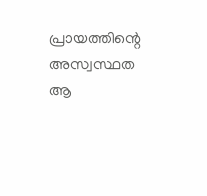പ്രായത്തിന്റെ അസ്വസ്ഥത ആ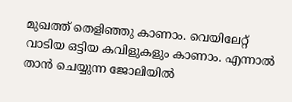മുഖത്ത് തെളിഞ്ഞു കാണാം. വെയിലേറ്റ് വാടിയ ഒട്ടിയ കവിളുകളും കാണാം. എന്നാൽ താൻ ചെയ്യുന്ന ജോലിയിൽ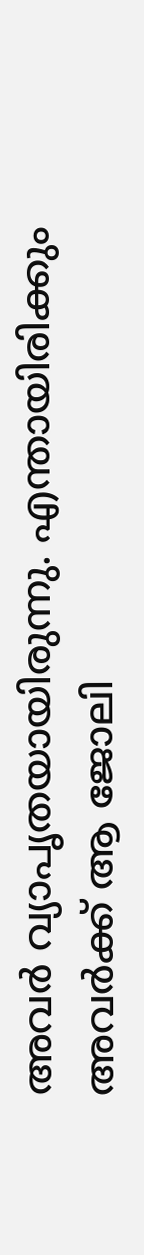അവർ വ്യാപൃതയായിരുന്നു. എന്തായിരിക്കും അവർക്ക് ആ ജോലി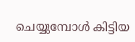ചെയ്യുമ്പോൾ കിട്ടിയ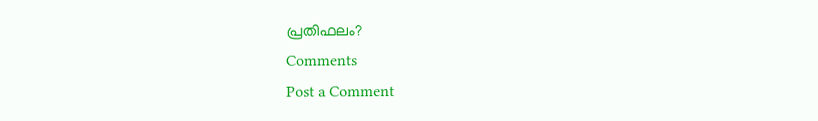പ്രതിഫലം?
Comments
Post a Comment